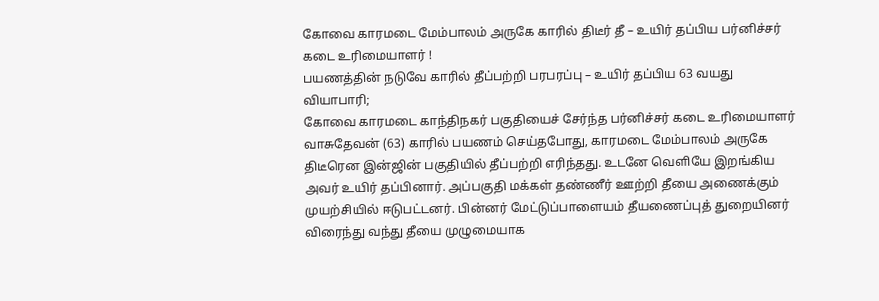கோவை காரமடை மேம்பாலம் அருகே காரில் திடீர் தீ – உயிர் தப்பிய பர்னிச்சர் கடை உரிமையாளர் !
பயணத்தின் நடுவே காரில் தீப்பற்றி பரபரப்பு – உயிர் தப்பிய 63 வயது வியாபாரி;
கோவை காரமடை காந்திநகர் பகுதியைச் சேர்ந்த பர்னிச்சர் கடை உரிமையாளர் வாசுதேவன் (63) காரில் பயணம் செய்தபோது, காரமடை மேம்பாலம் அருகே திடீரென இன்ஜின் பகுதியில் தீப்பற்றி எரிந்தது. உடனே வெளியே இறங்கிய அவர் உயிர் தப்பினார். அப்பகுதி மக்கள் தண்ணீர் ஊற்றி தீயை அணைக்கும் முயற்சியில் ஈடுபட்டனர். பின்னர் மேட்டுப்பாளையம் தீயணைப்புத் துறையினர் விரைந்து வந்து தீயை முழுமையாக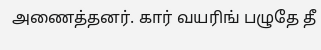அணைத்தனர். கார் வயரிங் பழுதே தீ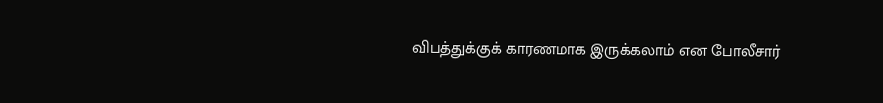விபத்துக்குக் காரணமாக இருக்கலாம் என போலீசார்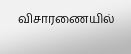விசாரணையில்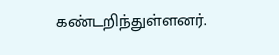கண்டறிந்துள்ளனர்.